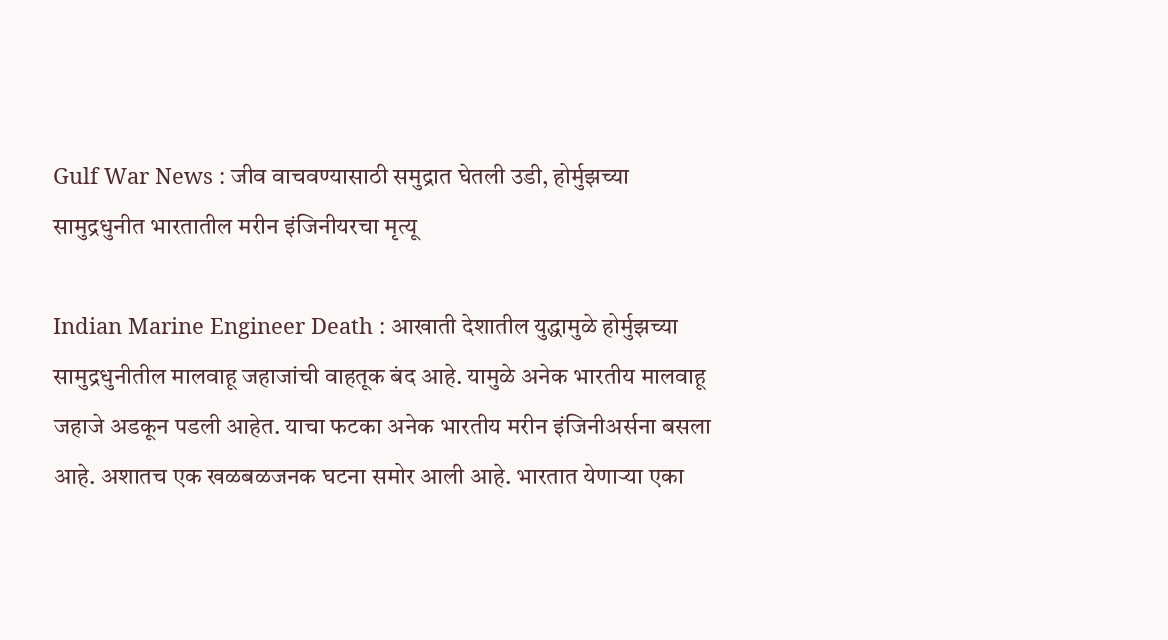Gulf War News : जीव वाचवण्यासाठी समुद्रात घेतली उडी, होर्मुझच्या सामुद्रधुनीत भारतातील मरीन इंजिनीयरचा मृत्यू

Indian Marine Engineer Death : आखाती देशातील युद्धामुळे होर्मुझच्या सामुद्रधुनीतील मालवाहू जहाजांची वाहतूक बंद आहे. यामुळे अनेक भारतीय मालवाहू जहाजे अडकून पडली आहेत. याचा फटका अनेक भारतीय मरीन इंजिनीअर्सना बसला आहे. अशातच एक खळबळजनक घटना समोर आली आहे. भारतात येणाऱ्या एका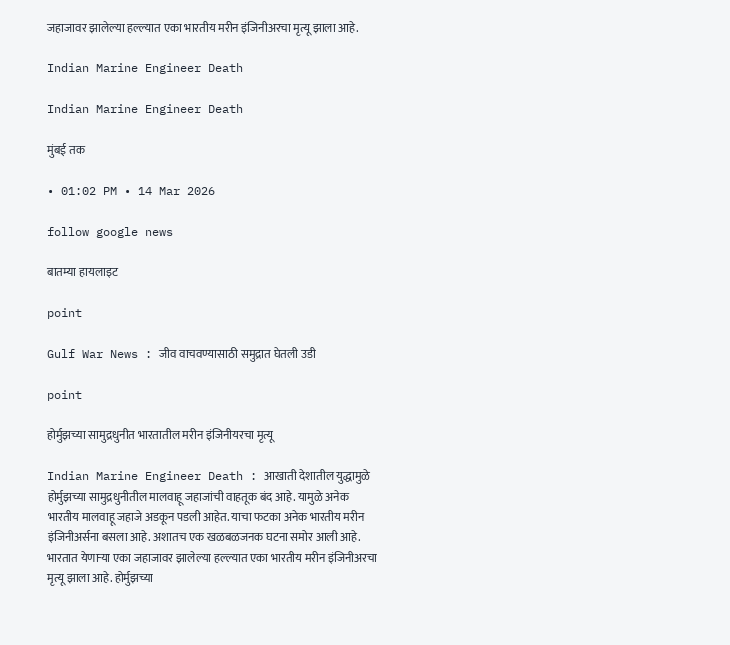जहाजावर झालेल्या हल्ल्यात एका भारतीय मरीन इंजिनीअरचा मृत्यू झाला आहे.

Indian Marine Engineer Death

Indian Marine Engineer Death

मुंबई तक

• 01:02 PM • 14 Mar 2026

follow google news

बातम्या हायलाइट

point

Gulf War News : जीव वाचवण्यासाठी समुद्रात घेतली उडी

point

होर्मुझच्या सामुद्रधुनीत भारतातील मरीन इंजिनीयरचा मृत्यू

Indian Marine Engineer Death : आखाती देशातील युद्धामुळे होर्मुझच्या सामुद्रधुनीतील मालवाहू जहाजांची वाहतूक बंद आहे. यामुळे अनेक भारतीय मालवाहू जहाजे अडकून पडली आहेत. याचा फटका अनेक भारतीय मरीन इंजिनीअर्सना बसला आहे. अशातच एक खळबळजनक घटना समोर आली आहे. भारतात येणाऱ्या एका जहाजावर झालेल्या हल्ल्यात एका भारतीय मरीन इंजिनीअरचा मृत्यू झाला आहे. होर्मुझच्या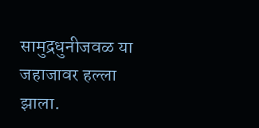सामुद्रधुनीजवळ या जहाजावर हल्ला झाला.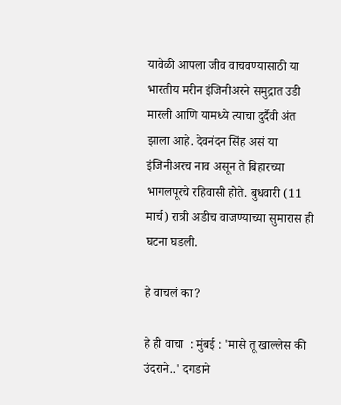यावेळी आपला जीव वाचवण्यासाठी या भारतीय मरीन इंजिनीअरने समुद्रात उडी मारली आणि यामध्ये त्याचा दुर्दैवी अंत झाला आहे. देवनंदन सिंह असं या इंजिनीअरच नाव असून ते बिहारच्या भागलपूरचे रहिवासी होते. बुधवारी (11 मार्च) रात्री अडीच वाजण्याच्या सुमारास ही घटना घडली.

हे वाचलं का?

हे ही वाचा  : मुंबई : 'मासे तू खाल्लेस की उंदराने..' दगडाने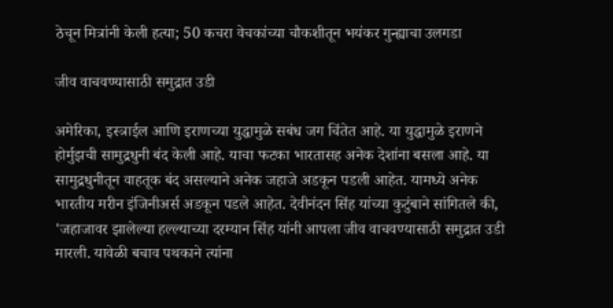ठेचून मित्रांनी केली हत्या; 50 कचरा वेचकांच्या चौकशीतून भयंकर गुन्ह्याचा उलगडा

जीव वाचवण्यासाठी समुद्रात उडी

अमेरिका, इस्त्राईल आणि इराणच्या युद्धामुळे सबंध जग चिंतेत आहे. या युद्धामुळे इराणने होर्मुझची सामुद्रधुनी बंद केली आहे. याचा फटका भारतासह अनेक देशांना बसला आहे. या सामुद्रधुनीतून वाहतूक बंद असल्याने अनेक जहाजे अडकून पडली आहेत. यामध्ये अनेक भारतीय मरीन इंजिनीअर्स अडकून पडले आहेत. देवीनंदन सिंह यांच्या कुटुंबाने सांगितले की, 'जहाजावर झालेल्या हल्ल्याच्या दरम्यान सिंह यांनी आपला जीव वाचवण्यासाठी समुद्रात उडी मारली. यावेळी बचाव पथकाने त्यांना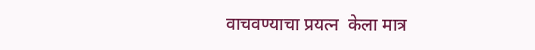वाचवण्याचा प्रयत्न  केला मात्र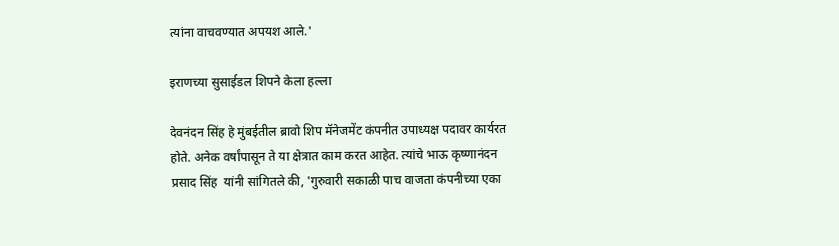त्यांना वाचवण्यात अपयश आले.'

इराणच्या सुसाईडल शिपने केला हल्ला

देवनंदन सिंह हे मुंबईतील ब्रावो शिप मॅनेजमेंट कंपनीत उपाध्यक्ष पदावर कार्यरत होते. अनेक वर्षांपासून ते या क्षेत्रात काम करत आहेत. त्यांचे भाऊ कृष्णानंदन प्रसाद सिंह  यांनी सांगितले की, 'गुरुवारी सकाळी पाच वाजता कंपनीच्या एका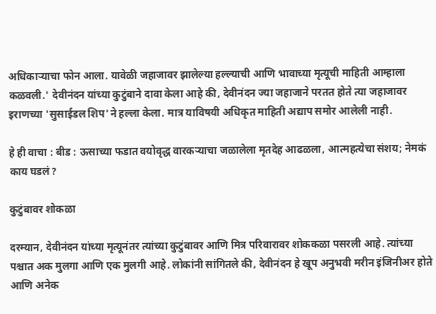अधिकाऱ्याचा फोन आला. यावेळी जहाजावर झालेल्या हल्ल्याची आणि भावाच्या मृत्यूची माहिती आम्हाला कळवली.' देवीनंदन यांच्या कुटुंबाने दावा केला आहे की, देवीनंदन ज्या जहाजाने परतत होते त्या जहाजावर इराणच्या 'सुसाईडल शिप'ने हल्ला केला. मात्र याविषयी अधिकृत माहिती अद्याप समोर आलेली नाही.

हे ही वाचा : बीड : ऊसाच्या फडात वयोवृद्ध वारकऱ्याचा जळालेला मृतदेह आढळला, आत्महत्येचा संशय; नेमकं काय घडलं?

कुटुंबावर शोकळा

दरम्यान, देवीनंदन यांच्या मृत्यूनंतर त्यांच्या कुटुंबावर आणि मित्र परिवारावर शोककळा पसरली आहे. त्यांच्या पश्चात अक मुलगा आणि एक मुलगी आहे. लोकांनी सांगितले की, देवीनंदन हे खूप अनुभवी मरीन इंजिनीअर होते आणि अनेक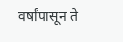वर्षांपासून ते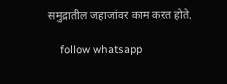समुद्रातील जहाजांवर काम करत होते.

    follow whatsapp